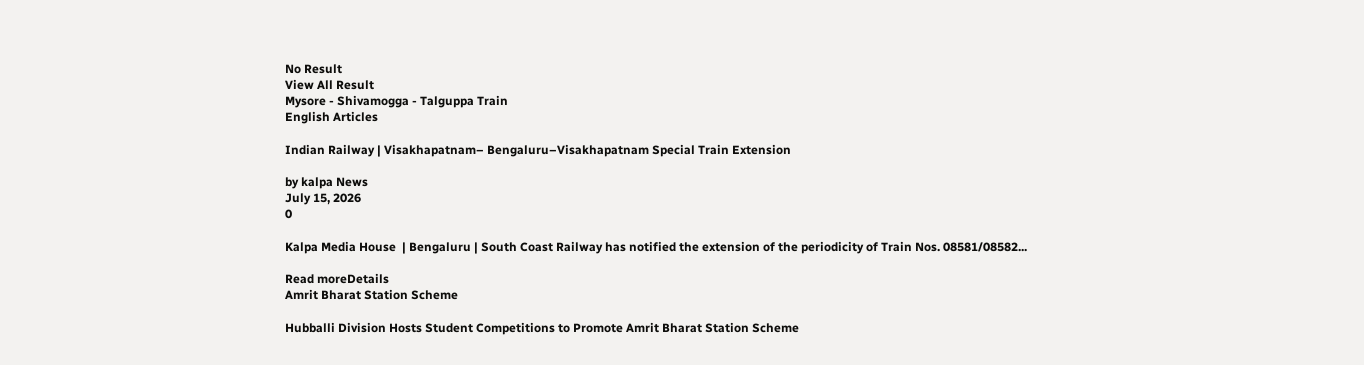No Result
View All Result
Mysore - Shivamogga - Talguppa Train
English Articles

Indian Railway | Visakhapatnam– Bengaluru–Visakhapatnam Special Train Extension

by kalpa News
July 15, 2026
0

Kalpa Media House  | Bengaluru | South Coast Railway has notified the extension of the periodicity of Train Nos. 08581/08582...

Read moreDetails
Amrit Bharat Station Scheme

Hubballi Division Hosts Student Competitions to Promote Amrit Bharat Station Scheme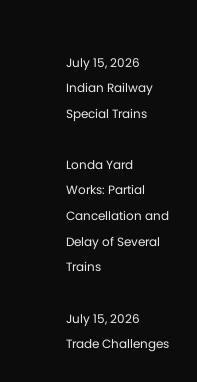July 15, 2026
Indian Railway Special Trains

Londa Yard Works: Partial Cancellation and Delay of Several Trains

July 15, 2026
Trade Challenges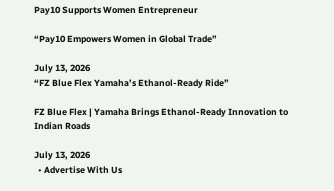Pay10 Supports Women Entrepreneur

“Pay10 Empowers Women in Global Trade”

July 13, 2026
“FZ Blue Flex Yamaha’s Ethanol-Ready Ride”

FZ Blue Flex | Yamaha Brings Ethanol-Ready Innovation to Indian Roads

July 13, 2026
  • Advertise With Us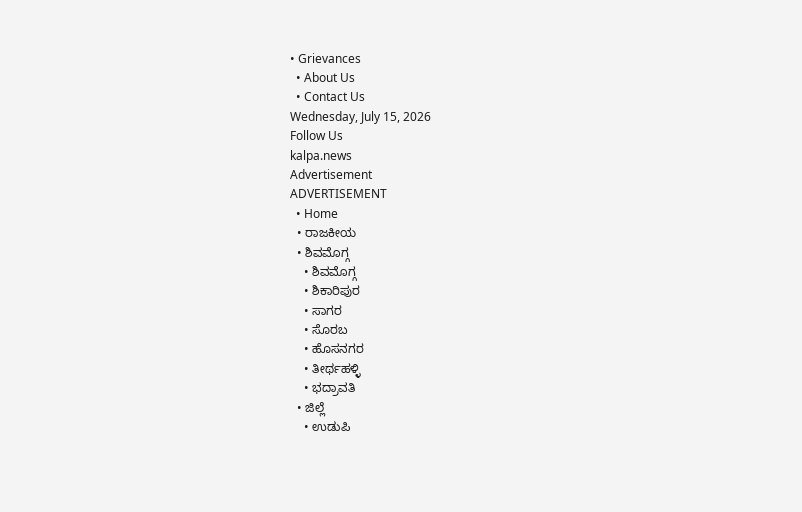• Grievances
  • About Us
  • Contact Us
Wednesday, July 15, 2026
Follow Us
kalpa.news
Advertisement
ADVERTISEMENT
  • Home
  • ರಾಜಕೀಯ
  • ಶಿವಮೊಗ್ಗ
    • ಶಿವಮೊಗ್ಗ
    • ಶಿಕಾರಿಪುರ
    • ಸಾಗರ
    • ಸೊರಬ
    • ಹೊಸನಗರ
    • ತೀರ್ಥಹಳ್ಳಿ
    • ಭದ್ರಾವತಿ
  • ಜಿಲ್ಲೆ
    • ಉಡುಪಿ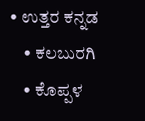• ಉತ್ತರ ಕನ್ನಡ
    • ಕಲಬುರಗಿ
    • ಕೊಪ್ಪಳ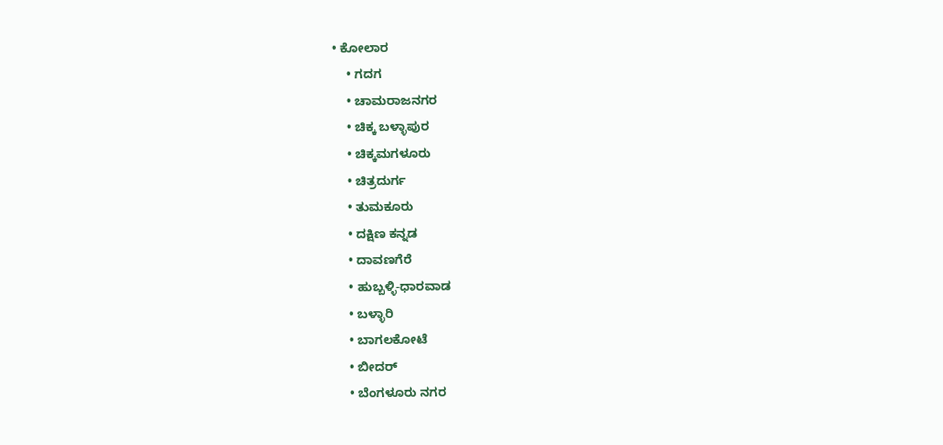• ಕೋಲಾರ
    • ಗದಗ
    • ಚಾಮರಾಜನಗರ
    • ಚಿಕ್ಕ ಬಳ್ಳಾಪುರ
    • ಚಿಕ್ಕಮಗಳೂರು
    • ಚಿತ್ರದುರ್ಗ
    • ತುಮಕೂರು
    • ದಕ್ಷಿಣ ಕನ್ನಡ
    • ದಾವಣಗೆರೆ
    • ಹುಬ್ಬಳ್ಳಿ-ಧಾರವಾಡ
    • ಬಳ್ಳಾರಿ
    • ಬಾಗಲಕೋಟೆ
    • ಬೀದರ್
    • ಬೆಂಗಳೂರು ನಗರ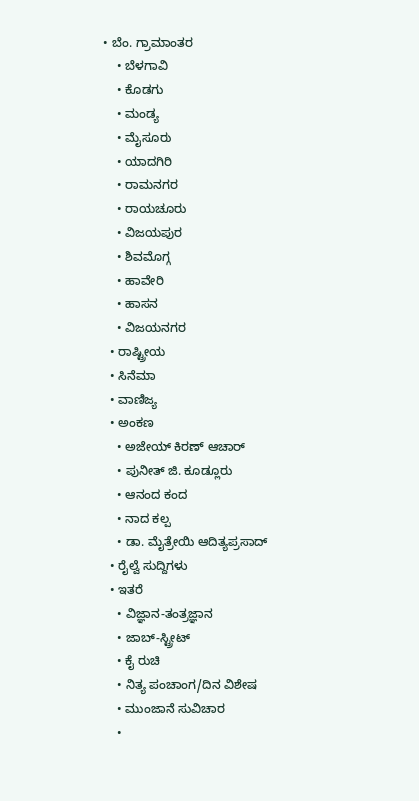• ಬೆಂ. ಗ್ರಾಮಾಂತರ
    • ಬೆಳಗಾವಿ
    • ಕೊಡಗು
    • ಮಂಡ್ಯ
    • ಮೈಸೂರು
    • ಯಾದಗಿರಿ
    • ರಾಮನಗರ
    • ರಾಯಚೂರು
    • ವಿಜಯಪುರ
    • ಶಿವಮೊಗ್ಗ
    • ಹಾವೇರಿ
    • ಹಾಸನ
    • ವಿಜಯನಗರ
  • ರಾಷ್ಟ್ರೀಯ
  • ಸಿನೆಮಾ
  • ವಾಣಿಜ್ಯ
  • ಅಂಕಣ
    • ಅಜೇಯ್ ಕಿರಣ್ ಆಚಾರ್
    • ಪುನೀತ್ ಜಿ. ಕೂಡ್ಲೂರು
    • ಆನಂದ ಕಂದ
    • ನಾದ ಕಲ್ಪ
    • ಡಾ. ಮೈತ್ರೇಯಿ ಆದಿತ್ಯಪ್ರಸಾದ್
  • ರೈಲ್ವೆ ಸುದ್ದಿಗಳು
  • ಇತರೆ
    • ವಿಜ್ಞಾನ-ತಂತ್ರಜ್ಞಾನ
    • ಜಾಬ್-ಸ್ಟ್ರೀಟ್
    • ಕೈ ರುಚಿ
    • ನಿತ್ಯ ಪಂಚಾಂಗ/ದಿನ ವಿಶೇಷ
    • ಮುಂಜಾನೆ ಸುವಿಚಾರ
    •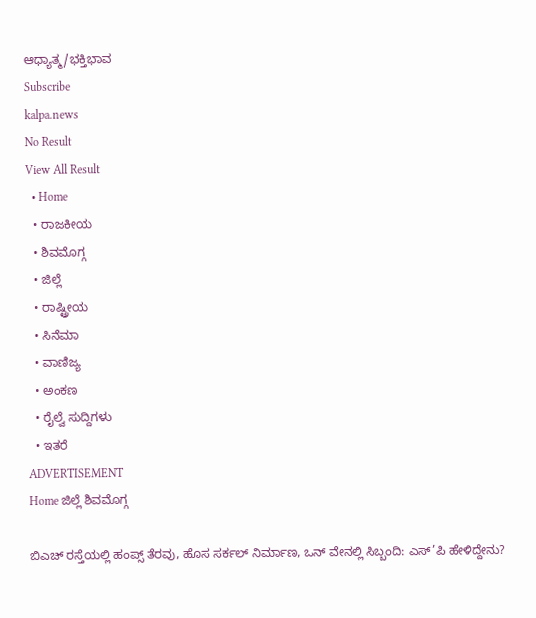ಆಧ್ಯಾತ್ಮ/ಭಕ್ತಿಭಾವ
Subscribe
kalpa.news
No Result
View All Result
  • Home
  • ರಾಜಕೀಯ
  • ಶಿವಮೊಗ್ಗ
  • ಜಿಲ್ಲೆ
  • ರಾಷ್ಟ್ರೀಯ
  • ಸಿನೆಮಾ
  • ವಾಣಿಜ್ಯ
  • ಅಂಕಣ
  • ರೈಲ್ವೆ ಸುದ್ದಿಗಳು
  • ಇತರೆ
ADVERTISEMENT
Home ಜಿಲ್ಲೆ ಶಿವಮೊಗ್ಗ

ಬಿಎಚ್ ರಸ್ತೆಯಲ್ಲಿ ಹಂಪ್ಸ್ ತೆರವು, ಹೊಸ ಸರ್ಕಲ್ ನಿರ್ಮಾಣ, ಒನ್ ವೇನಲ್ಲಿ ಸಿಬ್ಬಂದಿ: ಎಸ್’ಪಿ ಹೇಳಿದ್ದೇನು?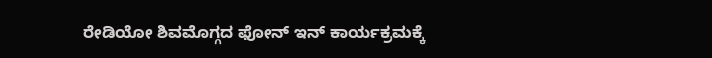ರೇಡಿಯೋ ಶಿವಮೊಗ್ಗದ ಫೋನ್ ಇನ್ ಕಾರ್ಯಕ್ರಮಕ್ಕೆ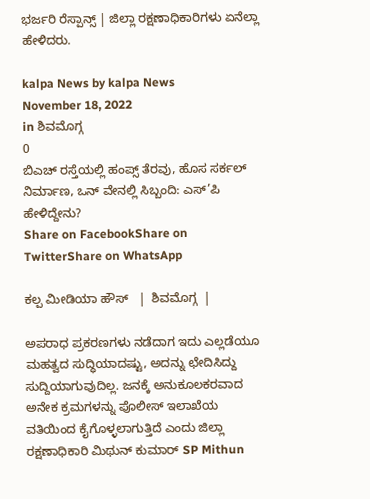ಭರ್ಜರಿ ರೆಸ್ಪಾನ್ಸ್ | ಜಿಲ್ಲಾ ರಕ್ಷಣಾಧಿಕಾರಿಗಳು ಏನೆಲ್ಲಾ ಹೇಳಿದರು.

kalpa News by kalpa News
November 18, 2022
in ಶಿವಮೊಗ್ಗ
0
ಬಿಎಚ್ ರಸ್ತೆಯಲ್ಲಿ ಹಂಪ್ಸ್ ತೆರವು, ಹೊಸ ಸರ್ಕಲ್ ನಿರ್ಮಾಣ, ಒನ್ ವೇನಲ್ಲಿ ಸಿಬ್ಬಂದಿ: ಎಸ್’ಪಿ ಹೇಳಿದ್ದೇನು?
Share on FacebookShare on TwitterShare on WhatsApp

ಕಲ್ಪ ಮೀಡಿಯಾ ಹೌಸ್   |  ಶಿವಮೊಗ್ಗ  |

ಅಪರಾಧ ಪ್ರಕರಣಗಳು ನಡೆದಾಗ ಇದು ಎಲ್ಲಡೆಯೂ ಮಹತ್ವದ ಸುದ್ಧಿಯಾದಷ್ಟು, ಅದನ್ನು ಛೇದಿಸಿದ್ದು ಸುದ್ದಿಯಾಗುವುದಿಲ್ಲ. ಜನಕ್ಕೆ ಅನುಕೂಲಕರವಾದ ಅನೇಕ ಕ್ರಮಗಳನ್ನು ಪೊಲೀಸ್ ಇಲಾಖೆಯ ವತಿಯಿಂದ ಕೈಗೊಳ್ಳಲಾಗುತ್ತಿದೆ ಎಂದು ಜಿಲ್ಲಾ ರಕ್ಷಣಾಧಿಕಾರಿ ಮಿಥುನ್ ಕುಮಾರ್ SP Mithun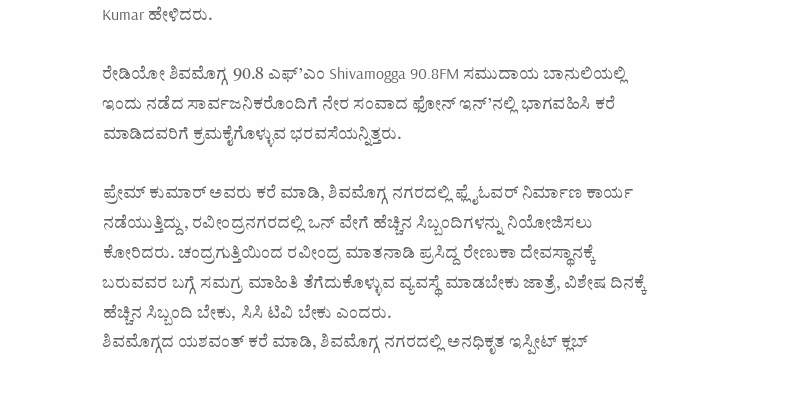Kumar ಹೇಳಿದರು.

ರೇಡಿಯೋ ಶಿವಮೊಗ್ಗ 90.8 ಎಫ್’ಎಂ Shivamogga 90.8FM ಸಮುದಾಯ ಬಾನುಲಿಯಲ್ಲಿ ಇಂದು ನಡೆದ ಸಾರ್ವಜನಿಕರೊಂದಿಗೆ ನೇರ ಸಂವಾದ ಫೋನ್ ಇನ್’ನಲ್ಲಿ ಭಾಗವಹಿಸಿ ಕರೆ ಮಾಡಿದವರಿಗೆ ಕ್ರಮಕೈಗೊಳ್ಳುವ ಭರವಸೆಯನ್ನಿತ್ತರು.

ಪ್ರೇಮ್ ಕುಮಾರ್ ಅವರು ಕರೆ ಮಾಡಿ, ಶಿವಮೊಗ್ಗ ನಗರದಲ್ಲಿ ಫ್ಲೈಓವರ್ ನಿರ್ಮಾಣ ಕಾರ್ಯ ನಡೆಯುತ್ತಿದ್ದು, ರವೀಂದ್ರನಗರದಲ್ಲಿ ಒನ್ ವೇಗೆ ಹೆಚ್ಚಿನ ಸಿಬ್ಬಂದಿಗಳನ್ನು ನಿಯೋಜಿಸಲು ಕೋರಿದರು. ಚಂದ್ರಗುತ್ತಿಯಿಂದ ರವೀಂದ್ರ ಮಾತನಾಡಿ ಪ್ರಸಿದ್ದ ರೇಣುಕಾ ದೇವಸ್ಥಾನಕ್ಕೆ ಬರುವವರ ಬಗ್ಗೆ ಸಮಗ್ರ ಮಾಹಿತಿ ತೆಗೆದುಕೊಳ್ಳುವ ವ್ಯವಸ್ಥೆ ಮಾಡಬೇಕು ಜಾತ್ರೆ, ವಿಶೇಷ ದಿನಕ್ಕೆ ಹೆಚ್ಚಿನ ಸಿಬ್ಬಂದಿ ಬೇಕು, ಸಿಸಿ ಟಿವಿ ಬೇಕು ಎಂದರು.
ಶಿವಮೊಗ್ಗದ ಯಶವಂತ್ ಕರೆ ಮಾಡಿ, ಶಿವಮೊಗ್ಗ ನಗರದಲ್ಲಿ ಅನಧಿಕೃತ ಇಸ್ಪೀಟ್ ಕ್ಲಬ್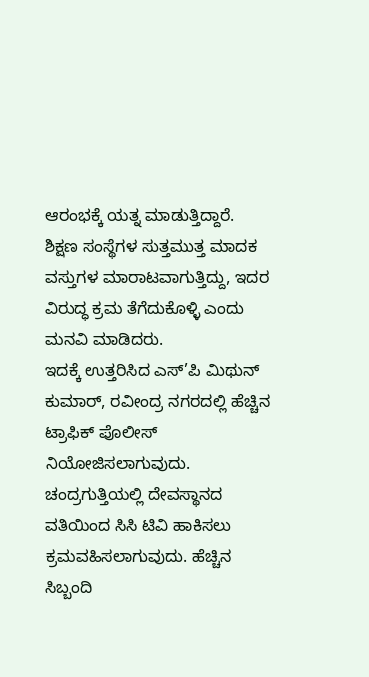ಆರಂಭಕ್ಕೆ ಯತ್ನ ಮಾಡುತ್ತಿದ್ದಾರೆ. ಶಿಕ್ಷಣ ಸಂಸ್ಥೆಗಳ ಸುತ್ತಮುತ್ತ ಮಾದಕ ವಸ್ತುಗಳ ಮಾರಾಟವಾಗುತ್ತಿದ್ದು, ಇದರ ವಿರುದ್ಧ ಕ್ರಮ ತೆಗೆದುಕೊಳ್ಳಿ ಎಂದು ಮನವಿ ಮಾಡಿದರು.
ಇದಕ್ಕೆ ಉತ್ತರಿಸಿದ ಎಸ್’ಪಿ ಮಿಥುನ್ ಕುಮಾರ್, ರವೀಂದ್ರ ನಗರದಲ್ಲಿ ಹೆಚ್ಚಿನ ಟ್ರಾಫಿಕ್ ಪೊಲೀಸ್ ನಿಯೋಜಿಸಲಾಗುವುದು. ಚಂದ್ರಗುತ್ತಿಯಲ್ಲಿ ದೇವಸ್ಥಾನದ ವತಿಯಿಂದ ಸಿಸಿ ಟಿವಿ ಹಾಕಿಸಲು ಕ್ರಮವಹಿಸಲಾಗುವುದು. ಹೆಚ್ಚಿನ ಸಿಬ್ಬಂದಿ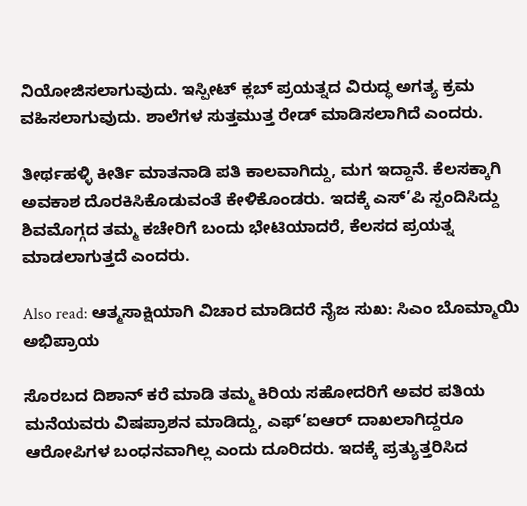ನಿಯೋಜಿಸಲಾಗುವುದು. ಇಸ್ಪೀಟ್ ಕ್ಲಬ್ ಪ್ರಯತ್ನದ ವಿರುದ್ಧ ಅಗತ್ಯ ಕ್ರಮ ವಹಿಸಲಾಗುವುದು. ಶಾಲೆಗಳ ಸುತ್ತಮುತ್ತ ರೇಡ್ ಮಾಡಿಸಲಾಗಿದೆ ಎಂದರು.

ತೀರ್ಥಹಳ್ಳಿ ಕೀರ್ತಿ ಮಾತನಾಡಿ ಪತಿ ಕಾಲವಾಗಿದ್ದು, ಮಗ ಇದ್ದಾನೆ. ಕೆಲಸಕ್ಕಾಗಿ ಅವಕಾಶ ದೊರಕಿಸಿಕೊಡುವಂತೆ ಕೇಳಿಕೊಂಡರು. ಇದಕ್ಕೆ ಎಸ್’ಪಿ ಸ್ಪಂದಿಸಿದ್ದು ಶಿವಮೊಗ್ಗದ ತಮ್ಮ ಕಚೇರಿಗೆ ಬಂದು ಭೇಟಿಯಾದರೆ, ಕೆಲಸದ ಪ್ರಯತ್ನ ಮಾಡಲಾಗುತ್ತದೆ ಎಂದರು.

Also read: ಆತ್ಮಸಾಕ್ಷಿಯಾಗಿ ವಿಚಾರ ಮಾಡಿದರೆ ನೈಜ ಸುಖ: ಸಿಎಂ ಬೊಮ್ಮಾಯಿ ಅಭಿಪ್ರಾಯ

ಸೊರಬದ ದಿಶಾನ್ ಕರೆ ಮಾಡಿ ತಮ್ಮ ಕಿರಿಯ ಸಹೋದರಿಗೆ ಅವರ ಪತಿಯ ಮನೆಯವರು ವಿಷಪ್ರಾಶನ ಮಾಡಿದ್ದು, ಎಫ್’ಐಆರ್ ದಾಖಲಾಗಿದ್ದರೂ ಆರೋಪಿಗಳ ಬಂಧನವಾಗಿಲ್ಲ ಎಂದು ದೂರಿದರು. ಇದಕ್ಕೆ ಪ್ರತ್ಯುತ್ತರಿಸಿದ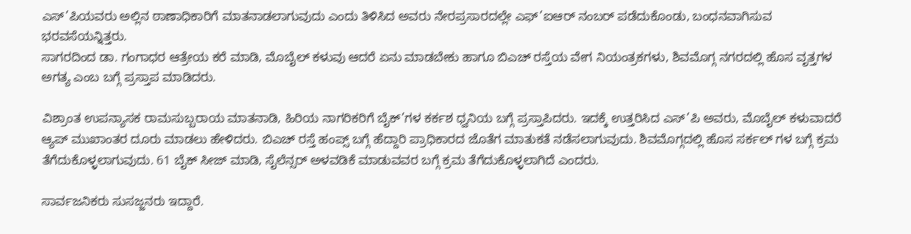ಎಸ್’ಪಿಯವರು ಅಲ್ಲಿನ ಠಾಣಾಧಿಕಾರಿಗೆ ಮಾತನಾಡಲಾಗುವುದು ಎಂದು ತಿಳಿಸಿದ ಅವರು ನೇರಪ್ರಸಾರದಲ್ಲೇ ಎಫ್’ಐಆರ್ ನಂಬರ್ ಪಡೆದುಕೊಂಡು, ಬಂಧನವಾಗಿಸುವ ಭರವಸೆಯನ್ನಿತ್ತರು.
ಸಾಗರದಿಂದ ಡಾ. ಗಂಗಾಧರ ಆತ್ರೇಯ ಕರೆ ಮಾಡಿ, ಮೊಬೈಲ್ ಕಳುವು ಆದರೆ ಏನು ಮಾಡಬೇಕು ಹಾಗೂ ಬಿಎಚ್ ರಸ್ತೆಯ ವೇಗ ನಿಯಂತ್ರಕಗಳು, ಶಿವಮೊಗ್ಗ ನಗರದಲ್ಲಿ ಹೊಸ ವೃತ್ತಗಳ ಅಗತ್ಯ ಎಂಬ ಬಗ್ಗೆ ಪ್ರಸ್ತಾಪ ಮಾಡಿದರು.

ವಿಶ್ರಾಂತ ಉಪನ್ಯಾಸಕ ರಾಮಸುಬ್ಬರಾಯ ಮಾತನಾಡಿ, ಹಿರಿಯ ನಾಗರಿಕರಿಗೆ ಬೈಕ್’ಗಳ ಕರ್ಕಶ ಧ್ವನಿಯ ಬಗ್ಗೆ ಪ್ರಸ್ತಾಪಿದರು. ಇದಕ್ಕೆ ಉತ್ತರಿಸಿದ ಎಸ್’ಪಿ ಅವರು, ಮೊಬೈಲ್ ಕಳುವಾದರೆ ಆ್ಯಪ್ ಮುಖಾಂತರ ದೂರು ಮಾಡಲು ಹೇಳಿದರು. ಬಿಎಚ್ ರಸ್ತೆ ಹಂಪ್ಸ್ ಬಗ್ಗೆ ಹೆದ್ದಾರಿ ಪ್ರಾಧಿಕಾರದ ಜೊತೆಗ ಮಾತುಕತೆ ನಡೆಸಲಾಗುವುದು. ಶಿವಮೊಗ್ಗದಲ್ಲಿ ಹೊಸ ಸರ್ಕಲ್ ಗಳ ಬಗ್ಗೆ ಕ್ರಮ ತೆಗೆದುಕೊಳ್ಳಲಾಗುವುದು. 61 ಬೈಕ್ ಸೀಜ್ ಮಾಡಿ, ಸೈಲೆನ್ಸರ್ ಅಳವಡಿಕೆ ಮಾಡುವವರ ಬಗ್ಗೆ ಕ್ರಮ ತೆಗೆದುಕೊಳ್ಳಲಾಗಿದೆ ಎಂದರು.

ಸಾರ್ವಜನಿಕರು ಸುಸಜ್ಜನರು ಇದ್ದಾರೆ.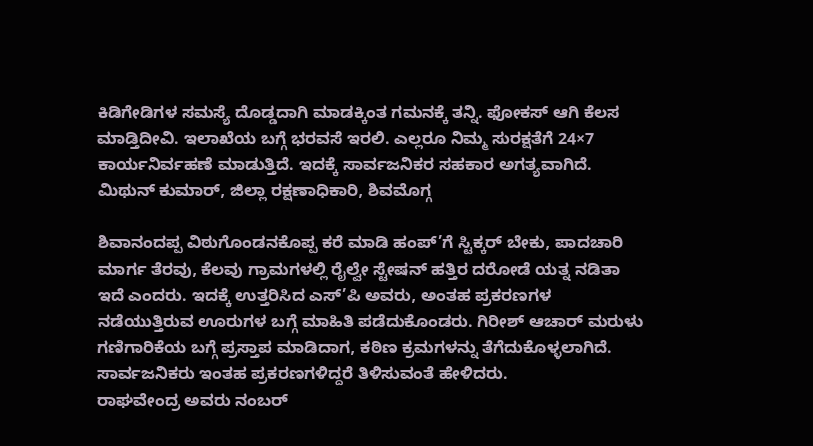ಕಿಡಿಗೇಡಿಗಳ ಸಮಸ್ಯೆ ದೊಡ್ಡದಾಗಿ ಮಾಡಕ್ಕಿಂತ ಗಮನಕ್ಕೆ ತನ್ನಿ. ಫೋಕಸ್ ಆಗಿ ಕೆಲಸ ಮಾಡ್ತಿದೀವಿ. ಇಲಾಖೆಯ ಬಗ್ಗೆ ಭರವಸೆ ಇರಲಿ. ಎಲ್ಲರೂ ನಿಮ್ಮ ಸುರಕ್ಷತೆಗೆ 24×7 ಕಾರ್ಯನಿರ್ವಹಣೆ ಮಾಡುತ್ತಿದೆ. ಇದಕ್ಕೆ ಸಾರ್ವಜನಿಕರ ಸಹಕಾರ ಅಗತ್ಯವಾಗಿದೆ.
ಮಿಥುನ್ ಕುಮಾರ್, ಜಿಲ್ಲಾ ರಕ್ಷಣಾಧಿಕಾರಿ, ಶಿವಮೊಗ್ಗ

ಶಿವಾನಂದಪ್ಪ ವಿಠುಗೊಂಡನಕೊಪ್ಪ ಕರೆ ಮಾಡಿ ಹಂಪ್’ಗೆ ಸ್ಟಿಕ್ಕರ್ ಬೇಕು, ಪಾದಚಾರಿ ಮಾರ್ಗ ತೆರವು, ಕೆಲವು ಗ್ರಾಮಗಳಲ್ಲಿ ರೈಲ್ವೇ ಸ್ಟೇಷನ್ ಹತ್ತಿರ ದರೋಡೆ ಯತ್ನ ನಡಿತಾ ಇದೆ ಎಂದರು. ಇದಕ್ಕೆ ಉತ್ತರಿಸಿದ ಎಸ್’ಪಿ ಅವರು, ಅಂತಹ ಪ್ರಕರಣಗಳ ನಡೆಯುತ್ತಿರುವ ಊರುಗಳ ಬಗ್ಗೆ ಮಾಹಿತಿ ಪಡೆದುಕೊಂಡರು. ಗಿರೀಶ್ ಆಚಾರ್ ಮರುಳು ಗಣಿಗಾರಿಕೆಯ ಬಗ್ಗೆ ಪ್ರಸ್ತಾಪ ಮಾಡಿದಾಗ, ಕಠಿಣ ಕ್ರಮಗಳನ್ನು ತೆಗೆದುಕೊಳ್ಳಲಾಗಿದೆ. ಸಾರ್ವಜನಿಕರು ಇಂತಹ ಪ್ರಕರಣಗಳಿದ್ದರೆ ತಿಳಿಸುವಂತೆ ಹೇಳಿದರು.
ರಾಘವೇಂದ್ರ ಅವರು ನಂಬರ್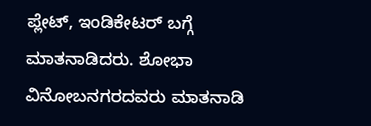ಪ್ಲೇಟ್, ಇಂಡಿಕೇಟರ್ ಬಗ್ಗೆ ಮಾತನಾಡಿದರು. ಶೋಭಾ ವಿನೋಬನಗರದವರು ಮಾತನಾಡಿ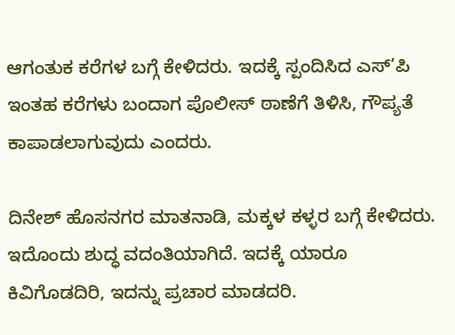ಆಗಂತುಕ ಕರೆಗಳ ಬಗ್ಗೆ ಕೇಳಿದರು. ಇದಕ್ಕೆ ಸ್ಪಂದಿಸಿದ ಎಸ್’ಪಿ ಇಂತಹ ಕರೆಗಳು ಬಂದಾಗ ಪೊಲೀಸ್ ಠಾಣೆಗೆ ತಿಳಿಸಿ, ಗೌಪ್ಯತೆ ಕಾಪಾಡಲಾಗುವುದು ಎಂದರು.

ದಿನೇಶ್ ಹೊಸನಗರ ಮಾತನಾಡಿ, ಮಕ್ಕಳ ಕಳ್ಳರ ಬಗ್ಗೆ ಕೇಳಿದರು. ಇದೊಂದು ಶುದ್ಧ ವದಂತಿಯಾಗಿದೆ. ಇದಕ್ಕೆ ಯಾರೂ ಕಿವಿಗೊಡದಿರಿ, ಇದನ್ನು ಪ್ರಚಾರ ಮಾಡದರಿ.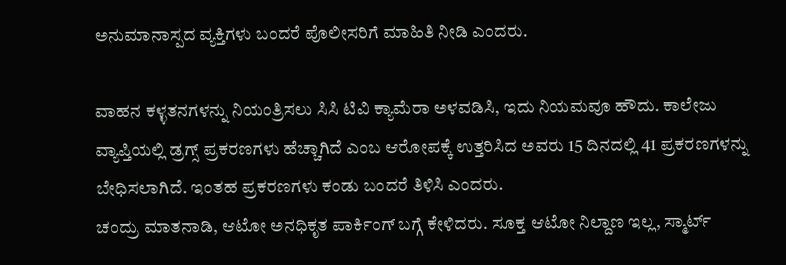ಅನುಮಾನಾಸ್ಪದ ವ್ಯಕ್ತಿಗಳು ಬಂದರೆ ಪೊಲೀಸರಿಗೆ ಮಾಹಿತಿ ನೀಡಿ ಎಂದರು.

ವಾಹನ ಕಳ್ಳತನಗಳನ್ನು ನಿಯಂತ್ರಿಸಲು ಸಿಸಿ ಟಿವಿ ಕ್ಯಾಮೆರಾ ಅಳವಡಿಸಿ, ಇದು ನಿಯಮವೂ ಹೌದು. ಕಾಲೇಜು ವ್ಯಾಪ್ತಿಯಲ್ಲಿ ಡ್ರಗ್ಸ್ ಪ್ರಕರಣಗಳು ಹೆಚ್ಚಾಗಿದೆ ಎಂಬ ಆರೋಪಕ್ಕೆ ಉತ್ತರಿಸಿದ ಅವರು 15 ದಿನದಲ್ಲಿ 41 ಪ್ರಕರಣಗಳನ್ನು ಬೇಧಿಸಲಾಗಿದೆ. ಇಂತಹ ಪ್ರಕರಣಗಳು ಕಂಡು ಬಂದರೆ ತಿಳಿಸಿ ಎಂದರು.
ಚಂದ್ರು ಮಾತನಾಡಿ, ಆಟೋ ಅನಧಿಕೃತ ಪಾರ್ಕಿಂಗ್ ಬಗ್ಗೆ ಕೇಳಿದರು. ಸೂಕ್ತ ಆಟೋ ನಿಲ್ದಾಣ ಇಲ್ಲ, ಸ್ಮಾರ್ಟ್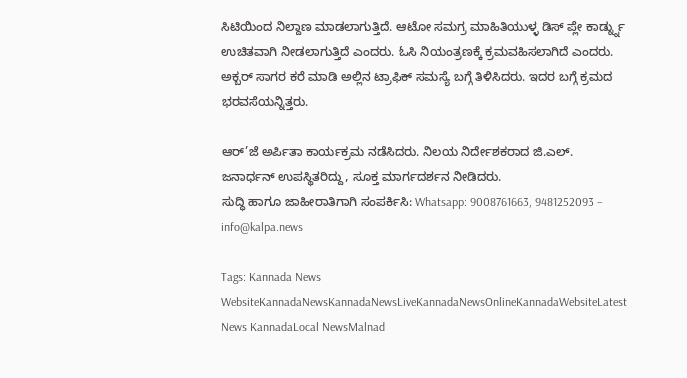ಸಿಟಿಯಿಂದ ನಿಲ್ದಾಣ ಮಾಡಲಾಗುತ್ತಿದೆ. ಆಟೋ ಸಮಗ್ರ ಮಾಹಿತಿಯುಳ್ಳ ಡಿಸ್ ಪ್ಲೇ ಕಾರ್ಡ್ನ್ನು ಉಚಿತವಾಗಿ ನೀಡಲಾಗುತ್ತಿದೆ ಎಂದರು. ಓಸಿ ನಿಯಂತ್ರಣಕ್ಕೆ ಕ್ರಮವಹಿಸಲಾಗಿದೆ ಎಂದರು. ಅಕ್ಬರ್ ಸಾಗರ ಕರೆ ಮಾಡಿ ಅಲ್ಲಿನ ಟ್ರಾಫಿಕ್ ಸಮಸ್ಯೆ ಬಗ್ಗೆ ತಿಳಿಸಿದರು. ಇದರ ಬಗ್ಗೆ ಕ್ರಮದ ಭರವಸೆಯನ್ನಿತ್ತರು.

ಆರ್’ಜೆ ಅರ್ಪಿತಾ ಕಾರ್ಯಕ್ರಮ ನಡೆಸಿದರು. ನಿಲಯ ನಿರ್ದೇಶಕರಾದ ಜಿ.ಎಲ್. ಜನಾರ್ಧನ್ ಉಪಸ್ಥಿತರಿದ್ದು, ಸೂಕ್ತ ಮಾರ್ಗದರ್ಶನ ನೀಡಿದರು.
ಸುದ್ಧಿ ಹಾಗೂ ಜಾಹೀರಾತಿಗಾಗಿ ಸಂಪರ್ಕಿಸಿ: Whatsapp: 9008761663, 9481252093 – info@kalpa.news

Tags: Kannada News WebsiteKannadaNewsKannadaNewsLiveKannadaNewsOnlineKannadaWebsiteLatest News KannadaLocal NewsMalnad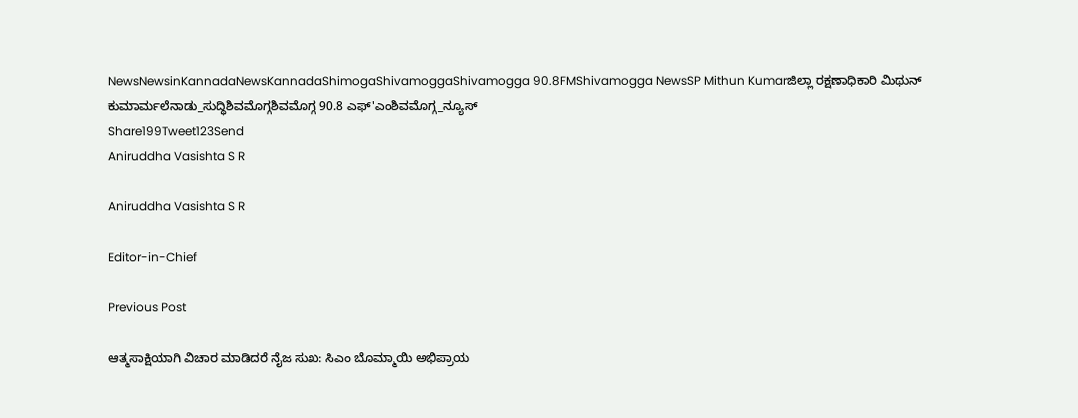NewsNewsinKannadaNewsKannadaShimogaShivamoggaShivamogga 90.8FMShivamogga NewsSP Mithun Kumarಜಿಲ್ಲಾ ರಕ್ಷಣಾಧಿಕಾರಿ ಮಿಥುನ್ ಕುಮಾರ್ಮಲೆನಾಡು_ಸುದ್ಧಿಶಿವಮೊಗ್ಗಶಿವಮೊಗ್ಗ 90.8 ಎಫ್'ಎಂಶಿವಮೊಗ್ಗ_ನ್ಯೂಸ್
Share199Tweet123Send
Aniruddha Vasishta S R

Aniruddha Vasishta S R

Editor-in-Chief

Previous Post

ಆತ್ಮಸಾಕ್ಷಿಯಾಗಿ ವಿಚಾರ ಮಾಡಿದರೆ ನೈಜ ಸುಖ: ಸಿಎಂ ಬೊಮ್ಮಾಯಿ ಅಭಿಪ್ರಾಯ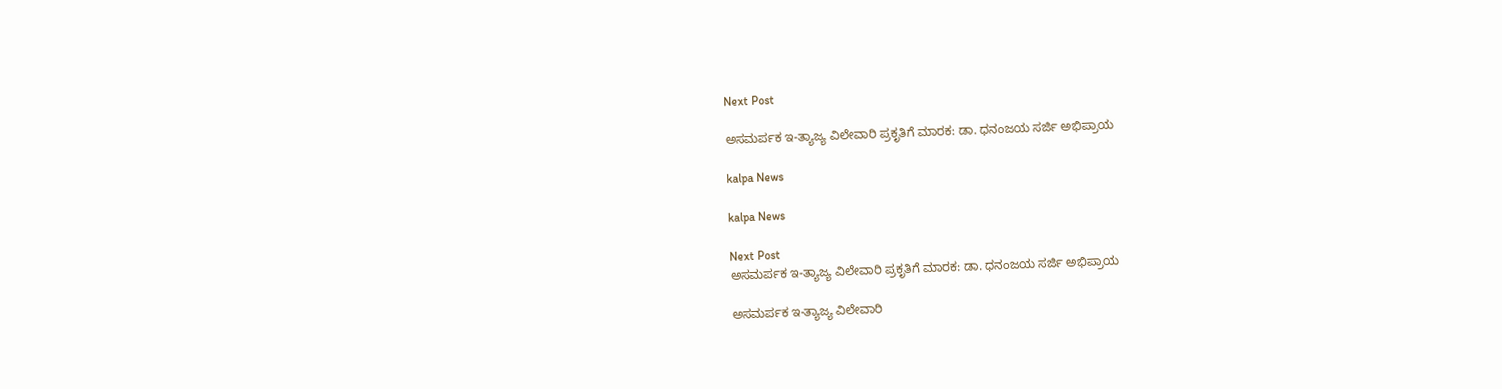Next Post

ಅಸಮರ್ಪಕ ಇ-ತ್ಯಾಜ್ಯ ವಿಲೇವಾರಿ ಪ್ರಕೃತಿಗೆ ಮಾರಕ: ಡಾ. ಧನಂಜಯ ಸರ್ಜಿ ಅಭಿಪ್ರಾಯ

kalpa News

kalpa News

Next Post
ಅಸಮರ್ಪಕ ಇ-ತ್ಯಾಜ್ಯ ವಿಲೇವಾರಿ ಪ್ರಕೃತಿಗೆ ಮಾರಕ: ಡಾ. ಧನಂಜಯ ಸರ್ಜಿ ಅಭಿಪ್ರಾಯ

ಅಸಮರ್ಪಕ ಇ-ತ್ಯಾಜ್ಯ ವಿಲೇವಾರಿ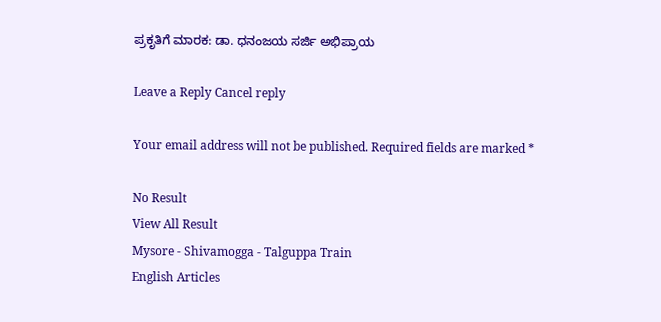ಪ್ರಕೃತಿಗೆ ಮಾರಕ: ಡಾ. ಧನಂಜಯ ಸರ್ಜಿ ಅಭಿಪ್ರಾಯ

Leave a Reply Cancel reply

Your email address will not be published. Required fields are marked *

No Result
View All Result
Mysore - Shivamogga - Talguppa Train
English Articles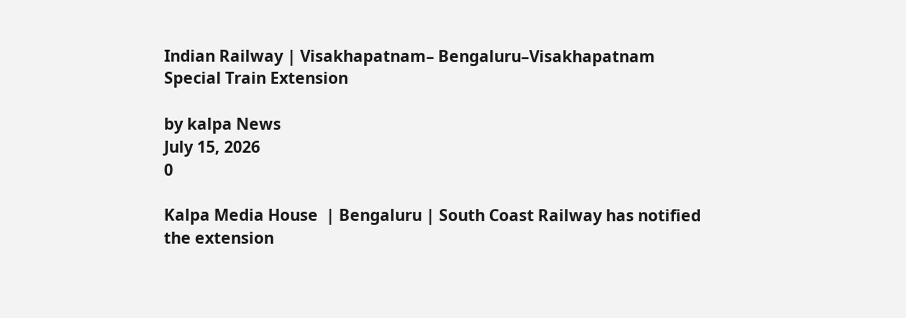Indian Railway | Visakhapatnam– Bengaluru–Visakhapatnam Special Train Extension

by kalpa News
July 15, 2026
0

Kalpa Media House  | Bengaluru | South Coast Railway has notified the extension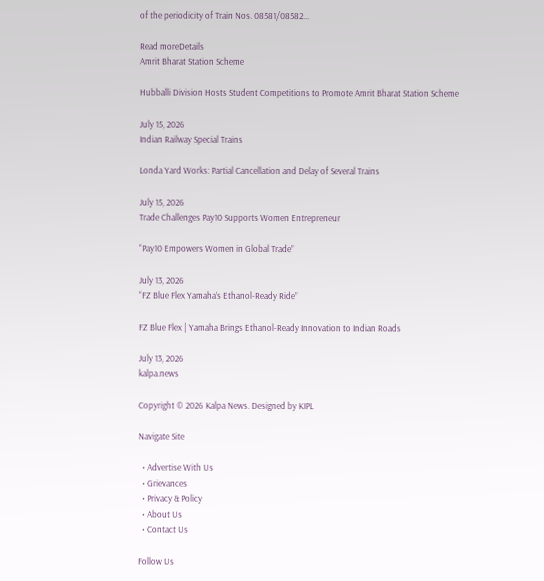of the periodicity of Train Nos. 08581/08582...

Read moreDetails
Amrit Bharat Station Scheme

Hubballi Division Hosts Student Competitions to Promote Amrit Bharat Station Scheme

July 15, 2026
Indian Railway Special Trains

Londa Yard Works: Partial Cancellation and Delay of Several Trains

July 15, 2026
Trade Challenges Pay10 Supports Women Entrepreneur

“Pay10 Empowers Women in Global Trade”

July 13, 2026
“FZ Blue Flex Yamaha’s Ethanol-Ready Ride”

FZ Blue Flex | Yamaha Brings Ethanol-Ready Innovation to Indian Roads

July 13, 2026
kalpa.news

Copyright © 2026 Kalpa News. Designed by KIPL

Navigate Site

  • Advertise With Us
  • Grievances
  • Privacy & Policy
  • About Us
  • Contact Us

Follow Us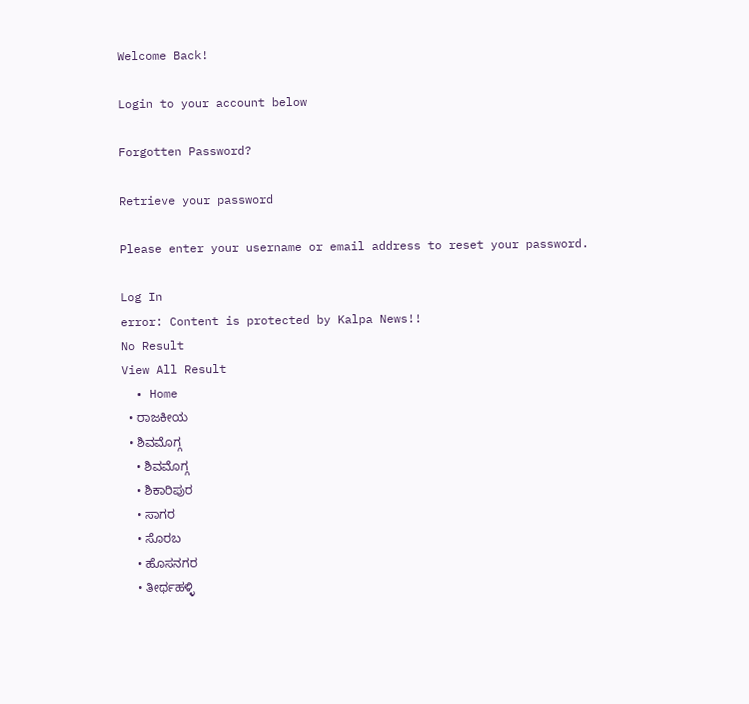Welcome Back!

Login to your account below

Forgotten Password?

Retrieve your password

Please enter your username or email address to reset your password.

Log In
error: Content is protected by Kalpa News!!
No Result
View All Result
  • Home
  • ರಾಜಕೀಯ
  • ಶಿವಮೊಗ್ಗ
    • ಶಿವಮೊಗ್ಗ
    • ಶಿಕಾರಿಪುರ
    • ಸಾಗರ
    • ಸೊರಬ
    • ಹೊಸನಗರ
    • ತೀರ್ಥಹಳ್ಳಿ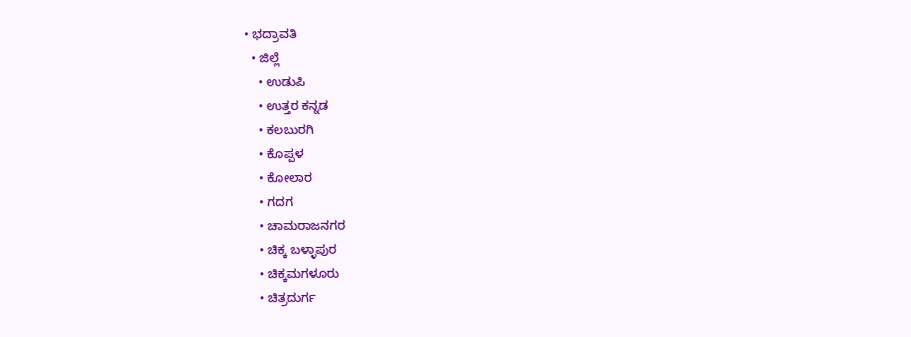• ಭದ್ರಾವತಿ
  • ಜಿಲ್ಲೆ
    • ಉಡುಪಿ
    • ಉತ್ತರ ಕನ್ನಡ
    • ಕಲಬುರಗಿ
    • ಕೊಪ್ಪಳ
    • ಕೋಲಾರ
    • ಗದಗ
    • ಚಾಮರಾಜನಗರ
    • ಚಿಕ್ಕ ಬಳ್ಳಾಪುರ
    • ಚಿಕ್ಕಮಗಳೂರು
    • ಚಿತ್ರದುರ್ಗ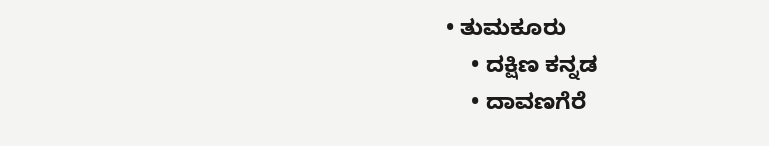• ತುಮಕೂರು
    • ದಕ್ಷಿಣ ಕನ್ನಡ
    • ದಾವಣಗೆರೆ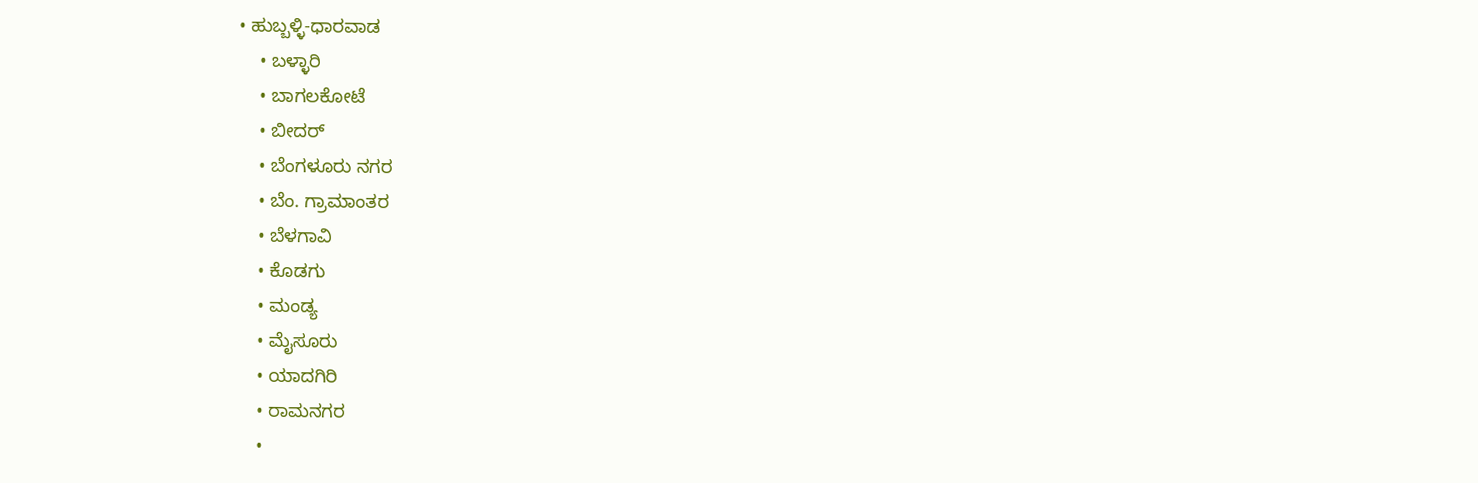• ಹುಬ್ಬಳ್ಳಿ-ಧಾರವಾಡ
    • ಬಳ್ಳಾರಿ
    • ಬಾಗಲಕೋಟೆ
    • ಬೀದರ್
    • ಬೆಂಗಳೂರು ನಗರ
    • ಬೆಂ. ಗ್ರಾಮಾಂತರ
    • ಬೆಳಗಾವಿ
    • ಕೊಡಗು
    • ಮಂಡ್ಯ
    • ಮೈಸೂರು
    • ಯಾದಗಿರಿ
    • ರಾಮನಗರ
    •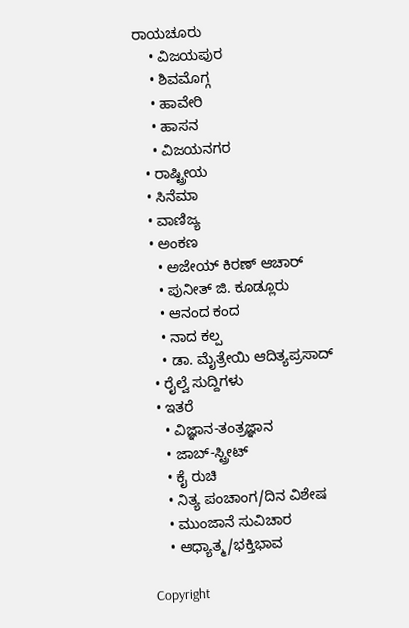ರಾಯಚೂರು
    • ವಿಜಯಪುರ
    • ಶಿವಮೊಗ್ಗ
    • ಹಾವೇರಿ
    • ಹಾಸನ
    • ವಿಜಯನಗರ
  • ರಾಷ್ಟ್ರೀಯ
  • ಸಿನೆಮಾ
  • ವಾಣಿಜ್ಯ
  • ಅಂಕಣ
    • ಅಜೇಯ್ ಕಿರಣ್ ಆಚಾರ್
    • ಪುನೀತ್ ಜಿ. ಕೂಡ್ಲೂರು
    • ಆನಂದ ಕಂದ
    • ನಾದ ಕಲ್ಪ
    • ಡಾ. ಮೈತ್ರೇಯಿ ಆದಿತ್ಯಪ್ರಸಾದ್
  • ರೈಲ್ವೆ ಸುದ್ದಿಗಳು
  • ಇತರೆ
    • ವಿಜ್ಞಾನ-ತಂತ್ರಜ್ಞಾನ
    • ಜಾಬ್-ಸ್ಟ್ರೀಟ್
    • ಕೈ ರುಚಿ
    • ನಿತ್ಯ ಪಂಚಾಂಗ/ದಿನ ವಿಶೇಷ
    • ಮುಂಜಾನೆ ಸುವಿಚಾರ
    • ಆಧ್ಯಾತ್ಮ/ಭಕ್ತಿಭಾವ

Copyright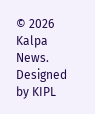© 2026 Kalpa News. Designed by KIPL